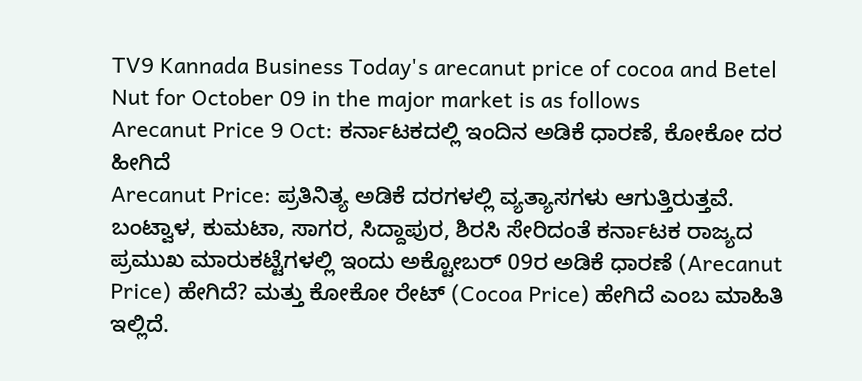TV9 Kannada Business Today's arecanut price of cocoa and Betel Nut for October 09 in the major market is as follows
Arecanut Price 9 Oct: ಕರ್ನಾಟಕದಲ್ಲಿ ಇಂದಿನ ಅಡಿಕೆ ಧಾರಣೆ, ಕೋಕೋ ದರ ಹೀಗಿದೆ
Arecanut Price: ಪ್ರತಿನಿತ್ಯ ಅಡಿಕೆ ದರಗಳಲ್ಲಿ ವ್ಯತ್ಯಾಸಗಳು ಆಗುತ್ತಿರುತ್ತವೆ. ಬಂಟ್ವಾಳ, ಕುಮಟಾ, ಸಾಗರ, ಸಿದ್ದಾಪುರ, ಶಿರಸಿ ಸೇರಿದಂತೆ ಕರ್ನಾಟಕ ರಾಜ್ಯದ ಪ್ರಮುಖ ಮಾರುಕಟ್ಟೆಗಳಲ್ಲಿ ಇಂದು ಅಕ್ಟೋಬರ್ 09ರ ಅಡಿಕೆ ಧಾರಣೆ (Arecanut Price) ಹೇಗಿದೆ? ಮತ್ತು ಕೋಕೋ ರೇಟ್ (Cocoa Price) ಹೇಗಿದೆ ಎಂಬ ಮಾಹಿತಿ ಇಲ್ಲಿದೆ.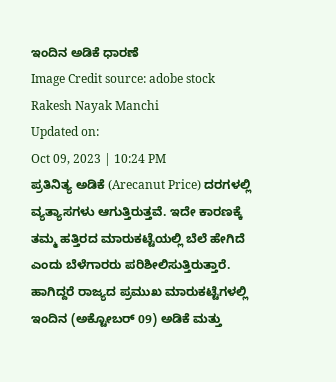ಇಂದಿನ ಅಡಿಕೆ ಧಾರಣೆ
Image Credit source: adobe stock
Rakesh Nayak Manchi
Updated on:
Oct 09, 2023 | 10:24 PM
ಪ್ರತಿನಿತ್ಯ ಅಡಿಕೆ (Arecanut Price) ದರಗಳಲ್ಲಿ ವ್ಯತ್ಯಾಸಗಳು ಆಗುತ್ತಿರುತ್ತವೆ. ಇದೇ ಕಾರಣಕ್ಕೆ ತಮ್ಮ ಹತ್ತಿರದ ಮಾರುಕಟ್ಟೆಯಲ್ಲಿ ಬೆಲೆ ಹೇಗಿದೆ ಎಂದು ಬೆಳೆಗಾರರು ಪರಿಶೀಲಿಸುತ್ತಿರುತ್ತಾರೆ. ಹಾಗಿದ್ದರೆ ರಾಜ್ಯದ ಪ್ರಮುಖ ಮಾರುಕಟ್ಟೆಗಳಲ್ಲಿ ಇಂದಿನ (ಅಕ್ಟೋಬರ್ 09) ಅಡಿಕೆ ಮತ್ತು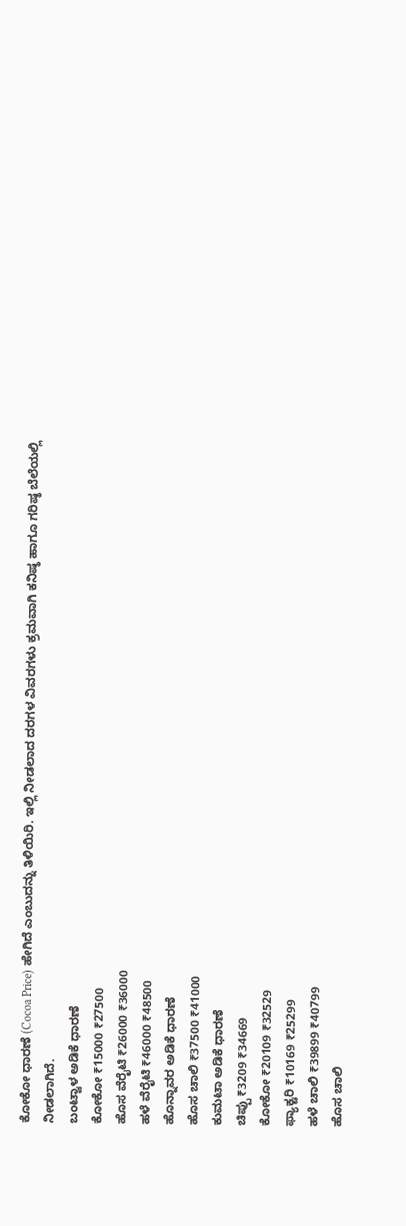ಕೋಕೋ ಧಾರಣೆ (Cocoa Price) ಹೇಗಿದೆ ಎಂಬುದನ್ನು ತಿಳಿಯಿರಿ. ಇಲ್ಲಿ ನೀಡಲಾದ ದರಗಳ ವಿವರಗಳು ಕ್ರಮವಾಗಿ ಕನಿಷ್ಠ ಹಾಗೂ ಗರಿಷ್ಠ ಬೆಲೆಯಲ್ಲಿ ನೀಡಲಾಗಿದೆ.
ಬಂಟ್ವಾಳ ಅಡಿಕೆ ಧಾರಣೆ
ಕೋಕೋ ₹15000 ₹27500
ಹೊಸ ವೆರೈಟಿ ₹26000 ₹36000
ಹಳೆ ವೆರೈಟಿ ₹46000 ₹48500
ಹೊನ್ನಾವರ ಅಡಿಕೆ ಧಾರಣೆ
ಹೊಸ ಚಾಲಿ ₹37500 ₹41000
ಕುಮಟಾ ಅಡಿಕೆ ಧಾರಣೆ
ಚಿಪ್ಪು ₹3209 ₹34669
ಕೋಕೋ ₹20109 ₹32529
ಫ್ಯಾಕ್ಟರಿ ₹10169 ₹25299
ಹಳೆ ಚಾಲಿ ₹39899 ₹40799
ಹೊಸ ಚಾಲಿ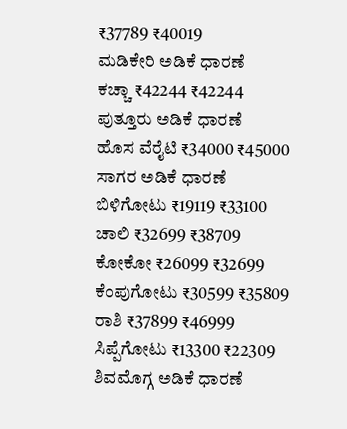₹37789 ₹40019
ಮಡಿಕೇರಿ ಅಡಿಕೆ ಧಾರಣೆ
ಕಚ್ಚಾ ₹42244 ₹42244
ಪುತ್ತೂರು ಅಡಿಕೆ ಧಾರಣೆ
ಹೊಸ ವೆರೈಟಿ ₹34000 ₹45000
ಸಾಗರ ಅಡಿಕೆ ಧಾರಣೆ
ಬಿಳಿಗೋಟು ₹19119 ₹33100
ಚಾಲಿ ₹32699 ₹38709
ಕೋಕೋ ₹26099 ₹32699
ಕೆಂಪುಗೋಟು ₹30599 ₹35809
ರಾಶಿ ₹37899 ₹46999
ಸಿಪ್ಪೆಗೋಟು ₹13300 ₹22309
ಶಿವಮೊಗ್ಗ ಅಡಿಕೆ ಧಾರಣೆ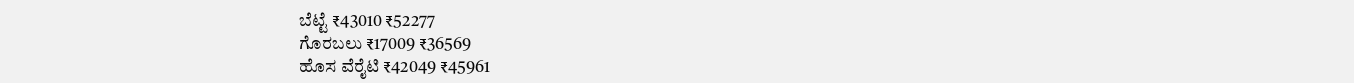ಬೆಟ್ಟೆ ₹43010 ₹52277
ಗೊರಬಲು ₹17009 ₹36569
ಹೊಸ ವೆರೈಟಿ ₹42049 ₹45961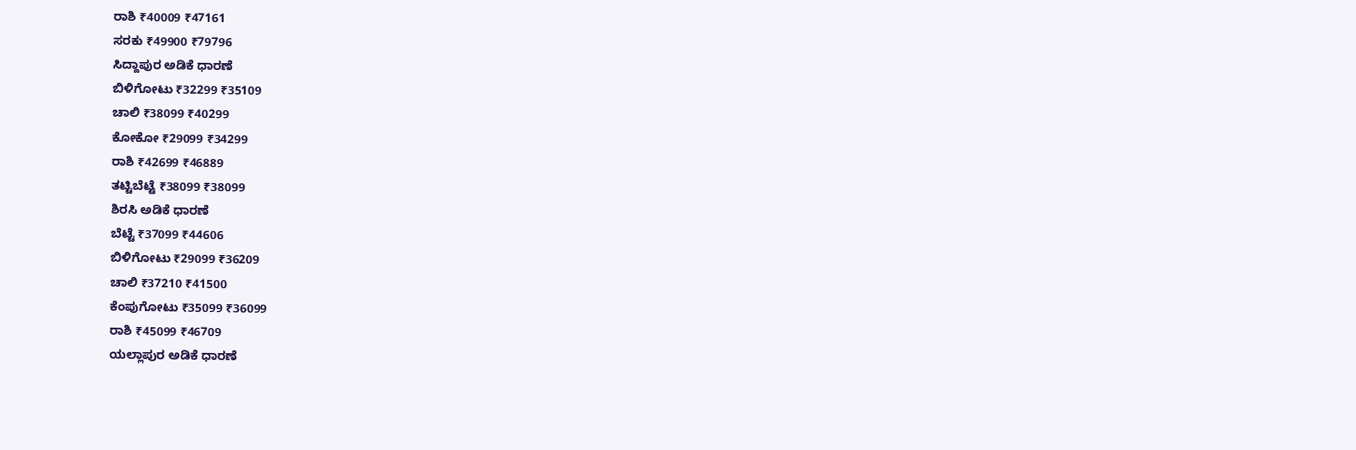ರಾಶಿ ₹40009 ₹47161
ಸರಕು ₹49900 ₹79796
ಸಿದ್ದಾಪುರ ಅಡಿಕೆ ಧಾರಣೆ
ಬಿಳಿಗೋಟು ₹32299 ₹35109
ಚಾಲಿ ₹38099 ₹40299
ಕೋಕೋ ₹29099 ₹34299
ರಾಶಿ ₹42699 ₹46889
ತಟ್ಟಿಬೆಟ್ಟೆ ₹38099 ₹38099
ಶಿರಸಿ ಅಡಿಕೆ ಧಾರಣೆ
ಬೆಟ್ಟೆ ₹37099 ₹44606
ಬಿಳಿಗೋಟು ₹29099 ₹36209
ಚಾಲಿ ₹37210 ₹41500
ಕೆಂಪುಗೋಟು ₹35099 ₹36099
ರಾಶಿ ₹45099 ₹46709
ಯಲ್ಲಾಪುರ ಅಡಿಕೆ ಧಾರಣೆ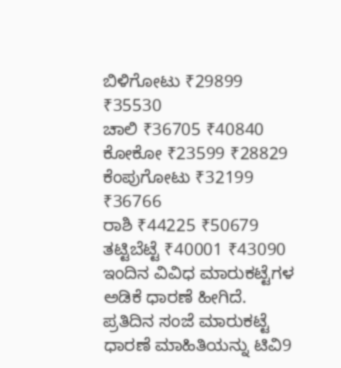ಬಿಳಿಗೋಟು ₹29899 ₹35530
ಚಾಲಿ ₹36705 ₹40840
ಕೋಕೋ ₹23599 ₹28829
ಕೆಂಪುಗೋಟು ₹32199 ₹36766
ರಾಶಿ ₹44225 ₹50679
ತಟ್ಟಿಬೆಟ್ಟೆ ₹40001 ₹43090
ಇಂದಿನ ವಿವಿಧ ಮಾರುಕಟ್ಟೆಗಳ ಅಡಿಕೆ ಧಾರಣೆ ಹೀಗಿದೆ. ಪ್ರತಿದಿನ ಸಂಜೆ ಮಾರುಕಟ್ಟೆ ಧಾರಣೆ ಮಾಹಿತಿಯನ್ನು ಟಿವಿ9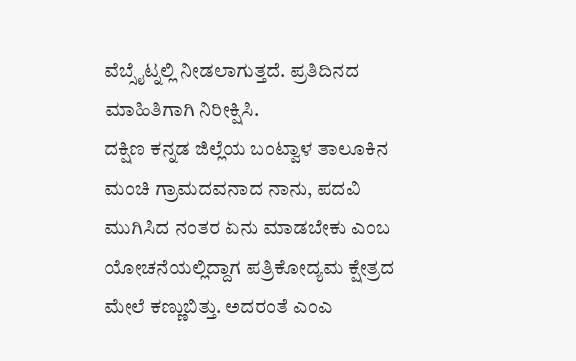ವೆಬ್ಸೈಟ್ನಲ್ಲಿ ನೀಡಲಾಗುತ್ತದೆ. ಪ್ರತಿದಿನದ ಮಾಹಿತಿಗಾಗಿ ನಿರೀಕ್ಷಿಸಿ.
ದಕ್ಷಿಣ ಕನ್ನಡ ಜಿಲ್ಲೆಯ ಬಂಟ್ವಾಳ ತಾಲೂಕಿನ ಮಂಚಿ ಗ್ರಾಮದವನಾದ ನಾನು, ಪದವಿ ಮುಗಿಸಿದ ನಂತರ ಏನು ಮಾಡಬೇಕು ಎಂಬ ಯೋಚನೆಯಲ್ಲಿದ್ದಾಗ ಪತ್ರಿಕೋದ್ಯಮ ಕ್ಷೇತ್ರದ ಮೇಲೆ ಕಣ್ಣುಬಿತ್ತು. ಅದರಂತೆ ಎಂಎ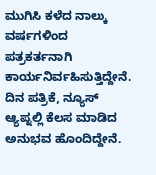ಮುಗಿಸಿ ಕಳೆದ ನಾಲ್ಕು ವರ್ಷಗಳಿಂದ ಪತ್ರಕರ್ತನಾಗಿ ಕಾರ್ಯನಿರ್ವಹಿಸುತ್ತಿದ್ದೇನೆ. ದಿನ ಪತ್ರಿಕೆ, ನ್ಯೂಸ್ ಆ್ಯಪ್ನಲ್ಲಿ ಕೆಲಸ ಮಾಡಿದ ಅನುಭವ ಹೊಂದಿದ್ದೇನೆ.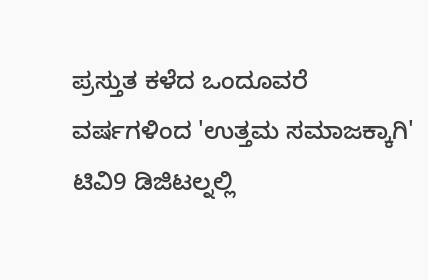ಪ್ರಸ್ತುತ ಕಳೆದ ಒಂದೂವರೆ ವರ್ಷಗಳಿಂದ 'ಉತ್ತಮ ಸಮಾಜಕ್ಕಾಗಿ' ಟಿವಿ9 ಡಿಜಿಟಲ್ನಲ್ಲಿ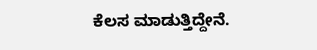ಕೆಲಸ ಮಾಡುತ್ತಿದ್ದೇನೆ.